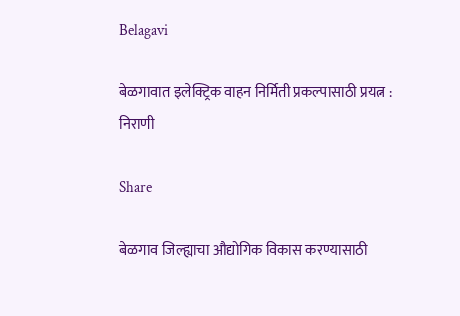Belagavi

बेळगावात इलेक्ट्रिक वाहन निर्मिती प्रकल्पासाठी प्रयत्न : निराणी

Share

बेळगाव जिल्ह्याचा औद्योगिक विकास करण्यासाठी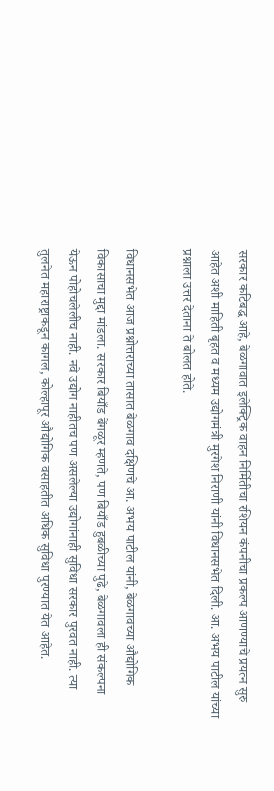सरकार कटिबद्ध आहे, बेळगावात इलेक्ट्रिक वाहन निर्मितीचा रशियन कंपनीचा प्रकल्प आणण्याचे प्रयत्न सुरु आहेत अशी माहिती बृहत व मध्यम उद्योगमंत्री मुरगेश निराणी यांनी विधानसभेत दिली. आ. अभय पाटील यांच्या प्रश्नाला उत्तर देताना ते बोलत होते.

विधानसभेत आज प्रश्नोत्तराच्या तासात बेळगाव दक्षिणचे आ. अभय पाटील यांनी, बेळगावच्या औद्योगिक विकासाचा मुद्दा मांडला. सरकार बियाँड बेंगळूर म्हणते, पण बियाँड हुबळीच्या पुढे, बेळगावला ही संकल्पना येऊन पोहोचलेलीच नाही. नवे उद्योग नाहीतच पण असलेल्या उद्योगांनाही सुविधा सरकार पुरवत नाही. त्या तुलनेत महाराष्ट्राकडून कागल, कोल्हापूर औद्योगिक वसाहतीत अधिक सुविधा पुरण्यात येत आहेत.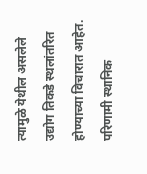त्यामुळे येथील असलेले उद्योग तिकडे स्थलांतरित होण्याच्या विचारात आहेत. परिणामी स्थानिक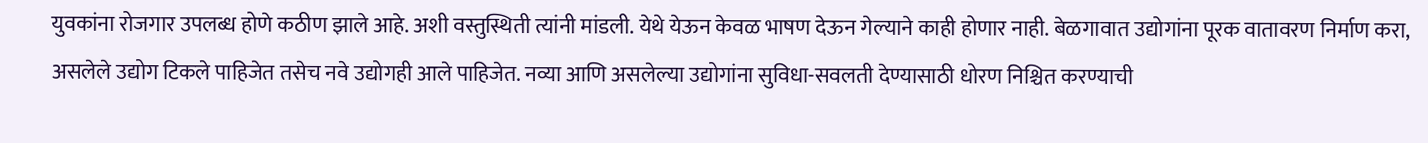युवकांना रोजगार उपलब्ध होणे कठीण झाले आहे. अशी वस्तुस्थिती त्यांनी मांडली. येथे येऊन केवळ भाषण देऊन गेल्याने काही होणार नाही. बेळगावात उद्योगांना पूरक वातावरण निर्माण करा, असलेले उद्योग टिकले पाहिजेत तसेच नवे उद्योगही आले पाहिजेत. नव्या आणि असलेल्या उद्योगांना सुविधा-सवलती देण्यासाठी धोरण निश्चित करण्याची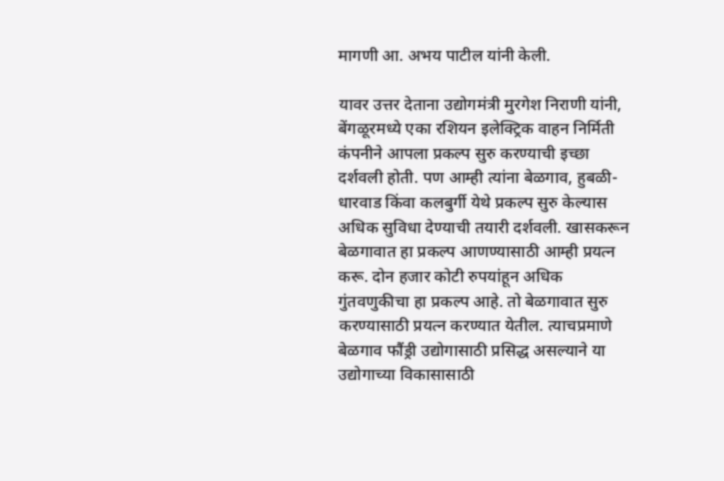मागणी आ. अभय पाटील यांनी केली.

यावर उत्तर देताना उद्योगमंत्री मुरगेश निराणी यांनी, बेंगळूरमध्ये एका रशियन इलेक्ट्रिक वाहन निर्मिती कंपनीने आपला प्रकल्प सुरु करण्याची इच्छा दर्शवली होती. पण आम्ही त्यांना बेळगाव, हुबळी-धारवाड किंवा कलबुर्गी येथे प्रकल्प सुरु केल्यास अधिक सुविधा देण्याची तयारी दर्शवली. खासकरून बेळगावात हा प्रकल्प आणण्यासाठी आम्ही प्रयत्न करू. दोन हजार कोटी रुपयांहून अधिक गुंतवणुकीचा हा प्रकल्प आहे. तो बेळगावात सुरु करण्यासाठी प्रयत्न करण्यात येतील. त्याचप्रमाणे बेळगाव फौंड्री उद्योगासाठी प्रसिद्ध असल्याने या उद्योगाच्या विकासासाठी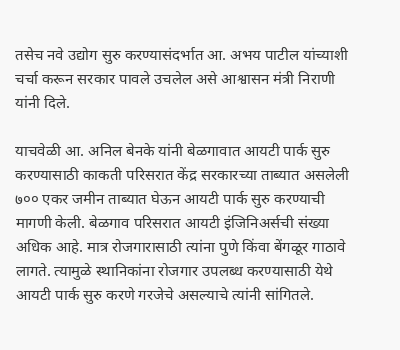तसेच नवे उद्योग सुरु करण्यासंदर्भात आ. अभय पाटील यांच्याशी चर्चा करून सरकार पावले उचलेल असे आश्वासन मंत्री निराणी यांनी दिले.

याचवेळी आ. अनिल बेनके यांनी बेळगावात आयटी पार्क सुरु करण्यासाठी काकती परिसरात केंद्र सरकारच्या ताब्यात असलेली ७०० एकर जमीन ताब्यात घेऊन आयटी पार्क सुरु करण्याची मागणी केली. बेळगाव परिसरात आयटी इंजिनिअर्सची संख्या अधिक आहे. मात्र रोजगारासाठी त्यांना पुणे किंवा बेंगळूर गाठावे लागते. त्यामुळे स्थानिकांना रोजगार उपलब्ध करण्यासाठी येथे आयटी पार्क सुरु करणे गरजेचे असल्याचे त्यांनी सांगितले.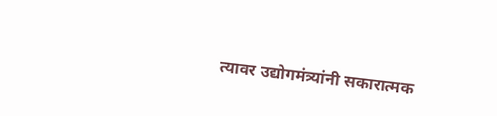त्यावर उद्योगमंत्र्यांनी सकारात्मक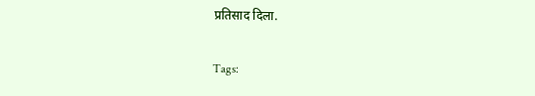प्रतिसाद दिला.

Tags: